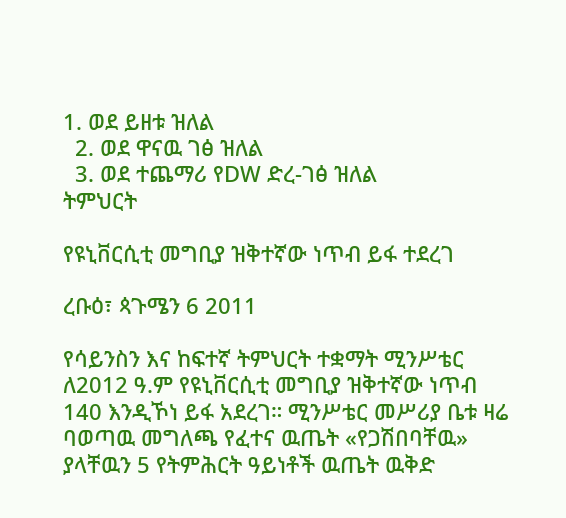1. ወደ ይዘቱ ዝለል
  2. ወደ ዋናዉ ገፅ ዝለል
  3. ወደ ተጨማሪ የDW ድረ-ገፅ ዝለል
ትምህርት

የዩኒቨርሲቲ መግቢያ ዝቅተኛው ነጥብ ይፋ ተደረገ

ረቡዕ፣ ጳጉሜን 6 2011

የሳይንስን እና ከፍተኛ ትምህርት ተቋማት ሚንሥቴር ለ2012 ዓ.ም የዩኒቨርሲቲ መግቢያ ዝቅተኛው ነጥብ 140 እንዲኾነ ይፋ አደረገ። ሚንሥቴር መሥሪያ ቤቱ ዛሬ ባወጣዉ መግለጫ የፈተና ዉጤት «የጋሽበባቸዉ» ያላቸዉን 5 የትምሕርት ዓይነቶች ዉጤት ዉቅድ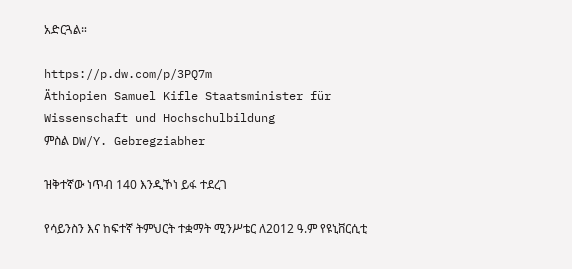አድርጓል።

https://p.dw.com/p/3PQ7m
Äthiopien Samuel Kifle Staatsminister für Wissenschaft und Hochschulbildung
ምስል DW/Y. Gebregziabher

ዝቅተኛው ነጥብ 140 እንዲኾነ ይፋ ተደረገ

የሳይንስን እና ከፍተኛ ትምህርት ተቋማት ሚንሥቴር ለ2012 ዓ.ም የዩኒቨርሲቲ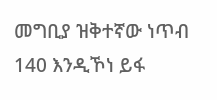መግቢያ ዝቅተኛው ነጥብ 140 እንዲኾነ ይፋ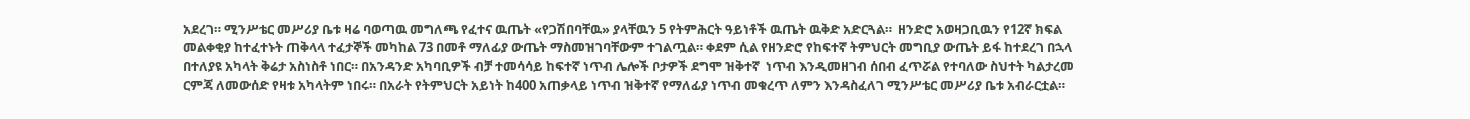አደረገ። ሚንሥቴር መሥሪያ ቤቱ ዛሬ ባወጣዉ መግለጫ የፈተና ዉጤት «የጋሽበባቸዉ» ያላቸዉን 5 የትምሕርት ዓይነቶች ዉጤት ዉቅድ አድርጓል።  ዘንድሮ አወዛጋቢዉን የ12ኛ ክፍል መልቀቂያ ከተፈተኑት ጠቅላላ ተፈታኞች መካከል 73 በመቶ ማለፊያ ውጤት ማስመዝገባቸውም ተገልጧል። ቀደም ሲል የዘንድሮ የከፍተኛ ትምህርት መግቢያ ውጤት ይፋ ከተደረገ በኋላ በተለያዩ አካላት ቅሬታ አስነስቶ ነበር። በአንዳንድ አካባቢዎች ብቻ ተመሳሳይ ከፍተኛ ነጥብ ሌሎች ቦታዎች ደግሞ ዝቅተኛ  ነጥብ እንዲመዘገብ ሰበብ ፈጥሯል የተባለው ስህተት ካልታረመ ርምጃ ለመውሰድ የዛቱ አካላትም ነበሩ። በአራት የትምህርት አይነት ከ400 አጠቃላይ ነጥብ ዝቅተኛ የማለፊያ ነጥብ መቁረጥ ለምን እንዳስፈለገ ሚንሥቴር መሥሪያ ቤቱ አብራርቷል።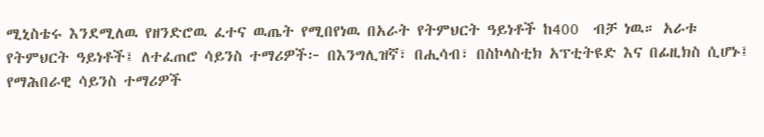ሚኒስቴሩ እንደሚለዉ የዘንድሮዉ ፈተና ዉጤት የሚበየነዉ በአራት የትምህርት ዓይነቶች ከ400  ብቻ ነዉ። አራቱ የትምህርት ዓይነቶች፤ ለተፈጠሮ ሳይንስ ተማሪዎች፦ በእንግሊዝኛ፣ በሒሳብ፣ በስኮላስቲክ አፕቲትዩድ እና በፊዚክስ ሲሆኑ፤ የማሕበራዊ ሳይንስ ተማሪዎች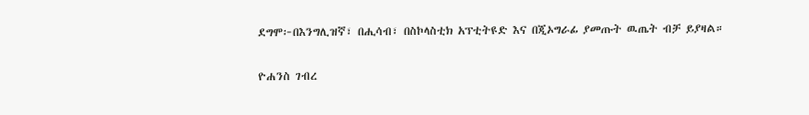ደግሞ፦በእንግሊዝኛ፣ በሒሳብ፣ በስኮላስቲክ አፕቲትዩድ እና በጂኦግራፊ ያመጡት ዉጤት ብቻ ይያዛል።

ዮሐንስ ገብረ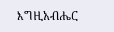እግዚአብሔር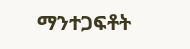ማንተጋፍቶት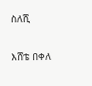ስለሺ

እሸቴ በቀለ